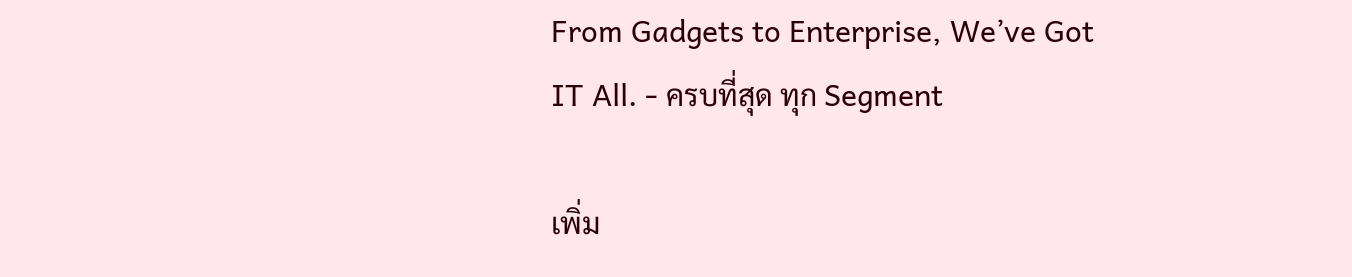From Gadgets to Enterprise, We’ve Got IT All. - ครบที่สุด ทุก Segment

เพิ่ม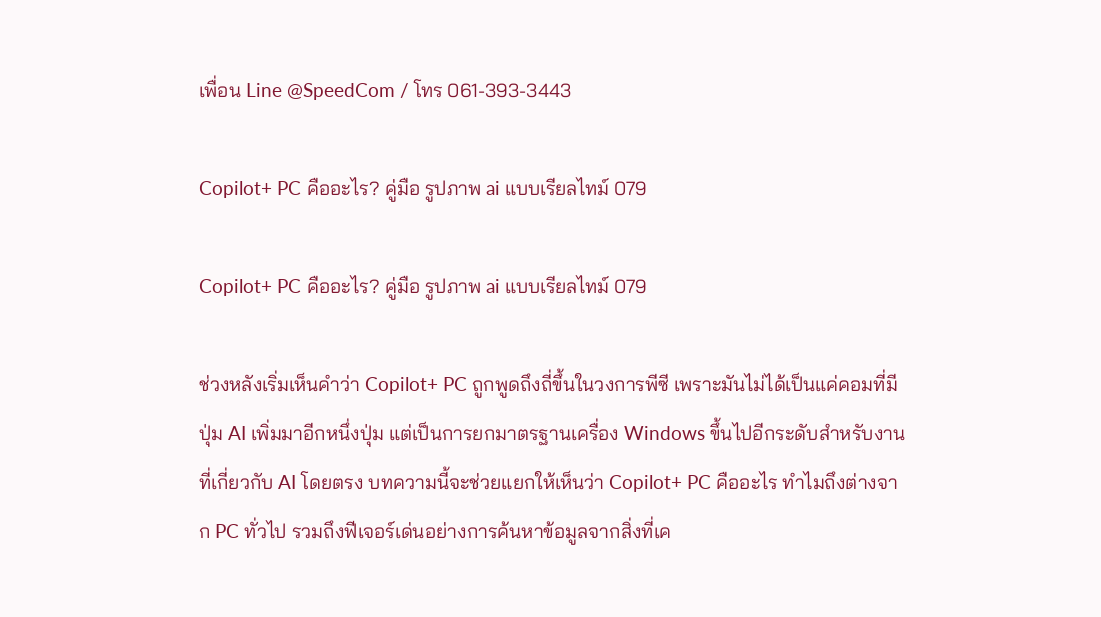เพื่อน Line @SpeedCom / โทร 061-393-3443

Copilot+ PC คืออะไร? คู่มือ รูปภาพ ai แบบเรียลไทม์ 079

Copilot+ PC คืออะไร? คู่มือ รูปภาพ ai แบบเรียลไทม์ 079

ช่วงหลังเริ่มเห็นคำว่า Copilot+ PC ถูกพูดถึงถี่ขึ้นในวงการพีซี เพราะมันไม่ได้เป็นแค่คอมที่มีปุ่ม AI เพิ่มมาอีกหนึ่งปุ่ม แต่เป็นการยกมาตรฐานเครื่อง Windows ขึ้นไปอีกระดับสำหรับงานที่เกี่ยวกับ AI โดยตรง บทความนี้จะช่วยแยกให้เห็นว่า Copilot+ PC คืออะไร ทำไมถึงต่างจาก PC ทั่วไป รวมถึงฟีเจอร์เด่นอย่างการค้นหาข้อมูลจากสิ่งที่เค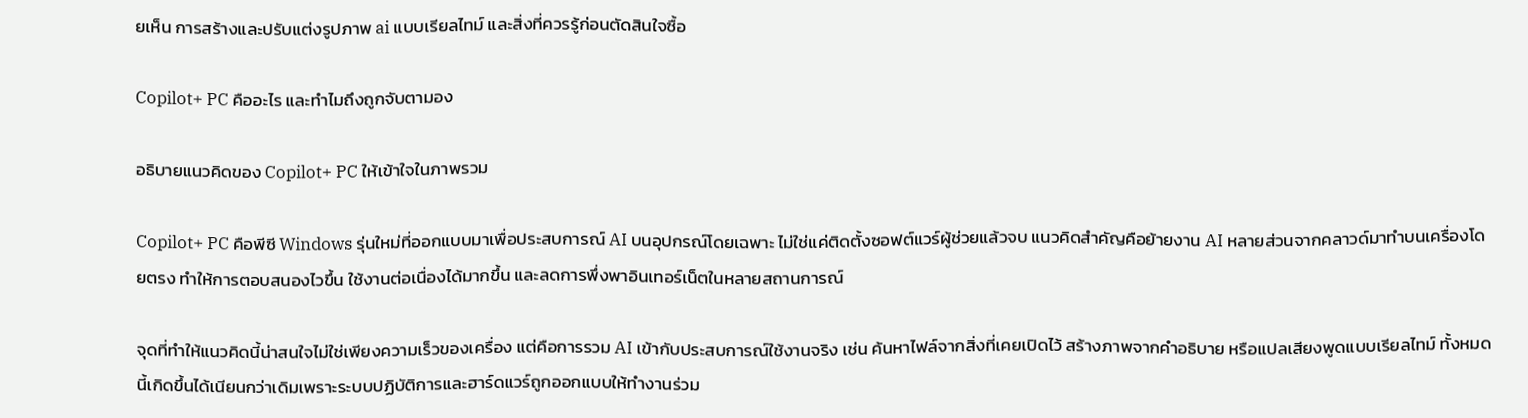ยเห็น การสร้างและปรับแต่งรูปภาพ ai แบบเรียลไทม์ และสิ่งที่ควรรู้ก่อนตัดสินใจซื้อ

Copilot+ PC คืออะไร และทำไมถึงถูกจับตามอง

อธิบายแนวคิดของ Copilot+ PC ให้เข้าใจในภาพรวม

Copilot+ PC คือพีซี Windows รุ่นใหม่ที่ออกแบบมาเพื่อประสบการณ์ AI บนอุปกรณ์โดยเฉพาะ ไม่ใช่แค่ติดตั้งซอฟต์แวร์ผู้ช่วยแล้วจบ แนวคิดสำคัญคือย้ายงาน AI หลายส่วนจากคลาวด์มาทำบนเครื่องโดยตรง ทำให้การตอบสนองไวขึ้น ใช้งานต่อเนื่องได้มากขึ้น และลดการพึ่งพาอินเทอร์เน็ตในหลายสถานการณ์

จุดที่ทำให้แนวคิดนี้น่าสนใจไม่ใช่เพียงความเร็วของเครื่อง แต่คือการรวม AI เข้ากับประสบการณ์ใช้งานจริง เช่น ค้นหาไฟล์จากสิ่งที่เคยเปิดไว้ สร้างภาพจากคำอธิบาย หรือแปลเสียงพูดแบบเรียลไทม์ ทั้งหมดนี้เกิดขึ้นได้เนียนกว่าเดิมเพราะระบบปฏิบัติการและฮาร์ดแวร์ถูกออกแบบให้ทำงานร่วม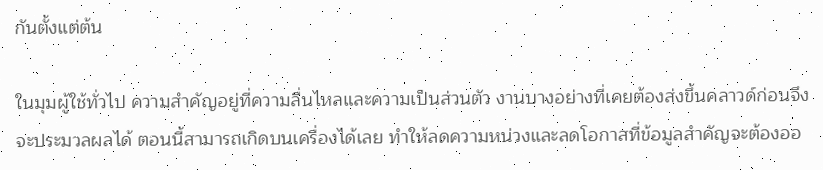กันตั้งแต่ต้น

ในมุมผู้ใช้ทั่วไป ความสำคัญอยู่ที่ความลื่นไหลและความเป็นส่วนตัว งานบางอย่างที่เคยต้องส่งขึ้นคลาวด์ก่อนจึงจะประมวลผลได้ ตอนนี้สามารถเกิดบนเครื่องได้เลย ทำให้ลดความหน่วงและลดโอกาสที่ข้อมูลสำคัญจะต้องออ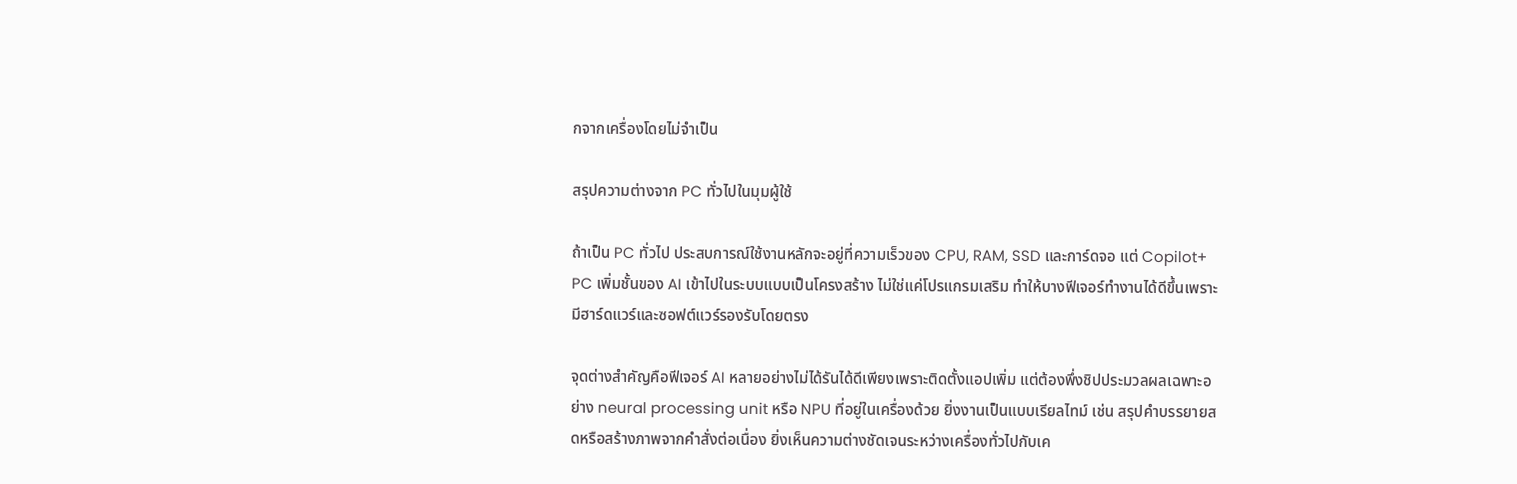กจากเครื่องโดยไม่จำเป็น

สรุปความต่างจาก PC ทั่วไปในมุมผู้ใช้

ถ้าเป็น PC ทั่วไป ประสบการณ์ใช้งานหลักจะอยู่ที่ความเร็วของ CPU, RAM, SSD และการ์ดจอ แต่ Copilot+ PC เพิ่มชั้นของ AI เข้าไปในระบบแบบเป็นโครงสร้าง ไม่ใช่แค่โปรแกรมเสริม ทำให้บางฟีเจอร์ทำงานได้ดีขึ้นเพราะมีฮาร์ดแวร์และซอฟต์แวร์รองรับโดยตรง

จุดต่างสำคัญคือฟีเจอร์ AI หลายอย่างไม่ได้รันได้ดีเพียงเพราะติดตั้งแอปเพิ่ม แต่ต้องพึ่งชิปประมวลผลเฉพาะอย่าง neural processing unit หรือ NPU ที่อยู่ในเครื่องด้วย ยิ่งงานเป็นแบบเรียลไทม์ เช่น สรุปคำบรรยายสดหรือสร้างภาพจากคำสั่งต่อเนื่อง ยิ่งเห็นความต่างชัดเจนระหว่างเครื่องทั่วไปกับเค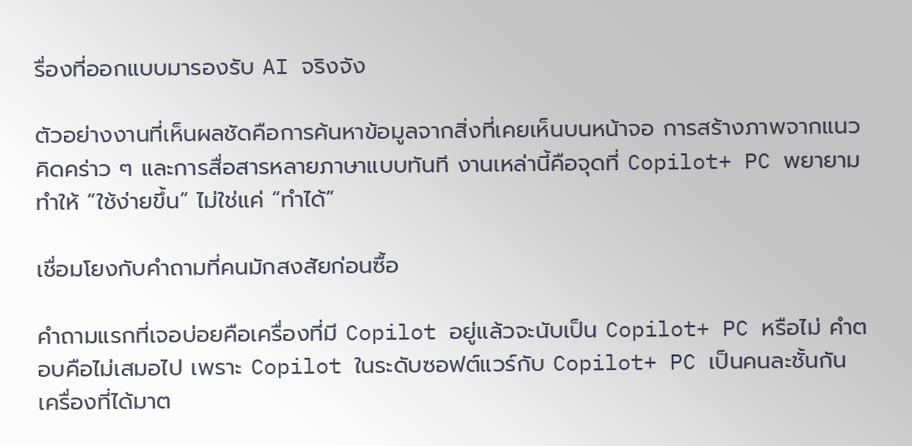รื่องที่ออกแบบมารองรับ AI จริงจัง

ตัวอย่างงานที่เห็นผลชัดคือการค้นหาข้อมูลจากสิ่งที่เคยเห็นบนหน้าจอ การสร้างภาพจากแนวคิดคร่าว ๆ และการสื่อสารหลายภาษาแบบทันที งานเหล่านี้คือจุดที่ Copilot+ PC พยายามทำให้ “ใช้ง่ายขึ้น” ไม่ใช่แค่ “ทำได้”

เชื่อมโยงกับคำถามที่คนมักสงสัยก่อนซื้อ

คำถามแรกที่เจอบ่อยคือเครื่องที่มี Copilot อยู่แล้วจะนับเป็น Copilot+ PC หรือไม่ คำตอบคือไม่เสมอไป เพราะ Copilot ในระดับซอฟต์แวร์กับ Copilot+ PC เป็นคนละชั้นกัน เครื่องที่ได้มาต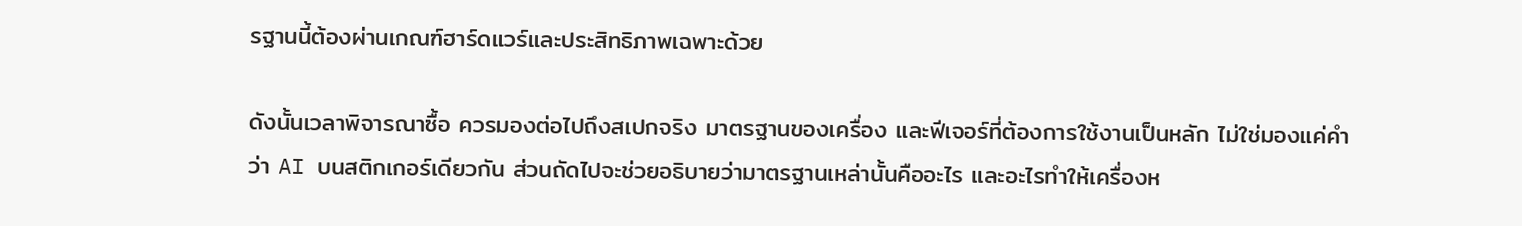รฐานนี้ต้องผ่านเกณฑ์ฮาร์ดแวร์และประสิทธิภาพเฉพาะด้วย

ดังนั้นเวลาพิจารณาซื้อ ควรมองต่อไปถึงสเปกจริง มาตรฐานของเครื่อง และฟีเจอร์ที่ต้องการใช้งานเป็นหลัก ไม่ใช่มองแค่คำว่า AI บนสติกเกอร์เดียวกัน ส่วนถัดไปจะช่วยอธิบายว่ามาตรฐานเหล่านั้นคืออะไร และอะไรทำให้เครื่องห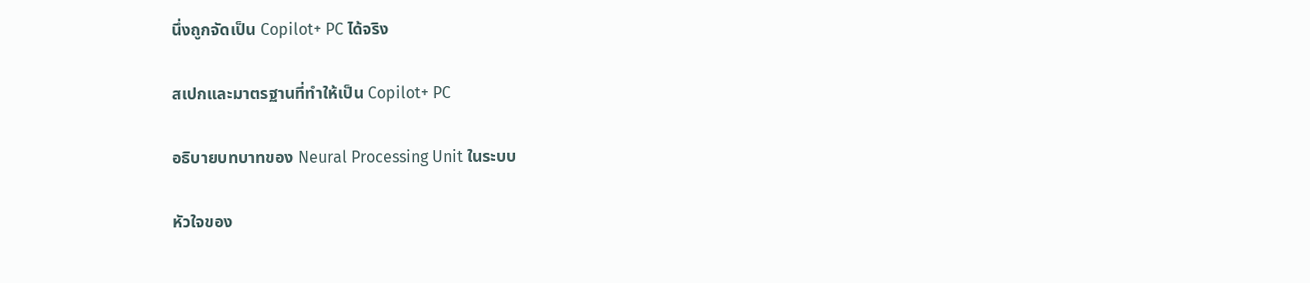นึ่งถูกจัดเป็น Copilot+ PC ได้จริง

สเปกและมาตรฐานที่ทำให้เป็น Copilot+ PC

อธิบายบทบาทของ Neural Processing Unit ในระบบ

หัวใจของ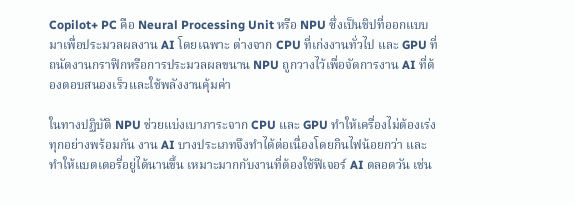Copilot+ PC คือ Neural Processing Unit หรือ NPU ซึ่งเป็นชิปที่ออกแบบมาเพื่อประมวลผลงาน AI โดยเฉพาะ ต่างจาก CPU ที่เก่งงานทั่วไป และ GPU ที่ถนัดงานกราฟิกหรือการประมวลผลขนาน NPU ถูกวางไว้เพื่อจัดการงาน AI ที่ต้องตอบสนองเร็วและใช้พลังงานคุ้มค่า

ในทางปฏิบัติ NPU ช่วยแบ่งเบาภาระจาก CPU และ GPU ทำให้เครื่องไม่ต้องเร่งทุกอย่างพร้อมกัน งาน AI บางประเภทจึงทำได้ต่อเนื่องโดยกินไฟน้อยกว่า และทำให้แบตเตอรี่อยู่ได้นานขึ้น เหมาะมากกับงานที่ต้องใช้ฟีเจอร์ AI ตลอดวัน เช่น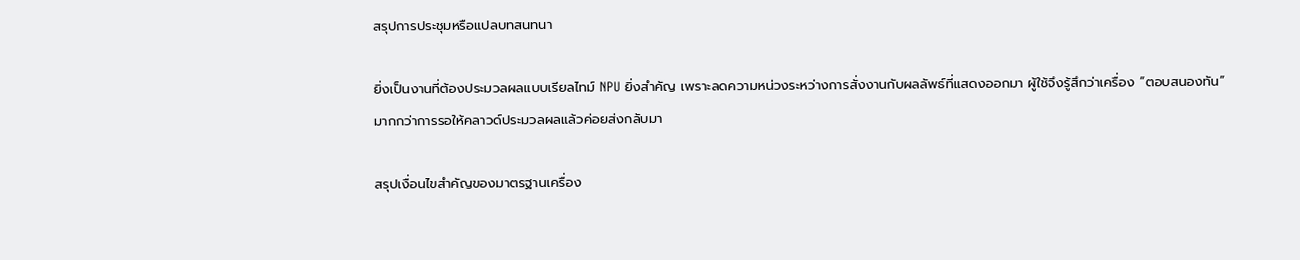สรุปการประชุมหรือแปลบทสนทนา

ยิ่งเป็นงานที่ต้องประมวลผลแบบเรียลไทม์ NPU ยิ่งสำคัญ เพราะลดความหน่วงระหว่างการสั่งงานกับผลลัพธ์ที่แสดงออกมา ผู้ใช้จึงรู้สึกว่าเครื่อง “ตอบสนองทัน” มากกว่าการรอให้คลาวด์ประมวลผลแล้วค่อยส่งกลับมา

สรุปเงื่อนไขสำคัญของมาตรฐานเครื่อง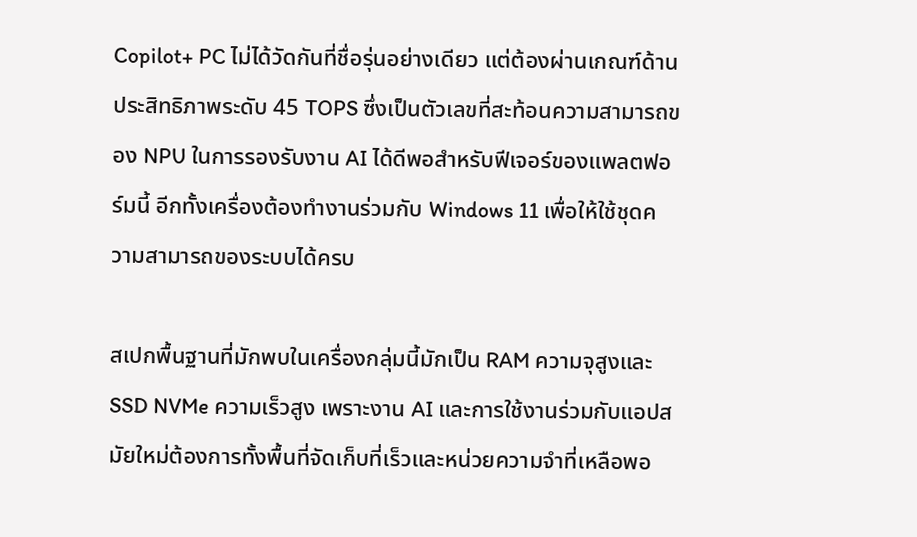Copilot+ PC ไม่ได้วัดกันที่ชื่อรุ่นอย่างเดียว แต่ต้องผ่านเกณฑ์ด้านประสิทธิภาพระดับ 45 TOPS ซึ่งเป็นตัวเลขที่สะท้อนความสามารถของ NPU ในการรองรับงาน AI ได้ดีพอสำหรับฟีเจอร์ของแพลตฟอร์มนี้ อีกทั้งเครื่องต้องทำงานร่วมกับ Windows 11 เพื่อให้ใช้ชุดความสามารถของระบบได้ครบ

สเปกพื้นฐานที่มักพบในเครื่องกลุ่มนี้มักเป็น RAM ความจุสูงและ SSD NVMe ความเร็วสูง เพราะงาน AI และการใช้งานร่วมกับแอปสมัยใหม่ต้องการทั้งพื้นที่จัดเก็บที่เร็วและหน่วยความจำที่เหลือพอ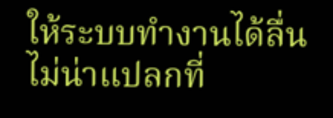ให้ระบบทำงานได้ลื่น ไม่น่าแปลกที่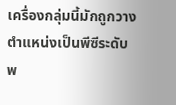เครื่องกลุ่มนี้มักถูกวางตำแหน่งเป็นพีซีระดับพ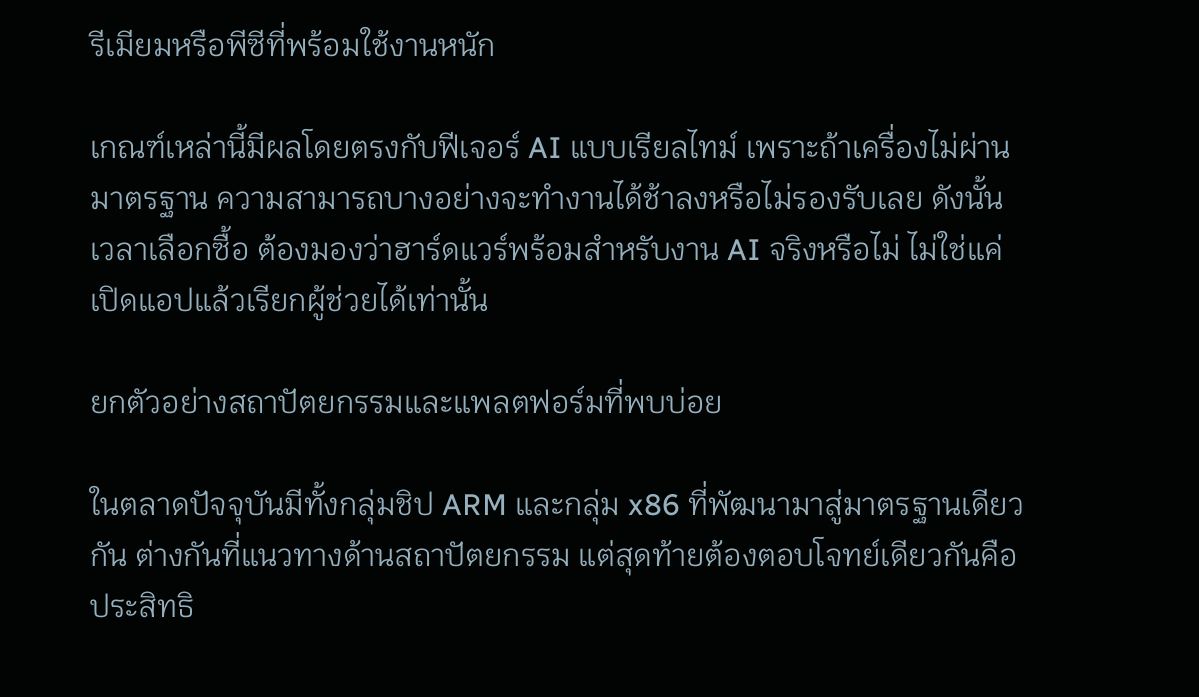รีเมียมหรือพีซีที่พร้อมใช้งานหนัก

เกณฑ์เหล่านี้มีผลโดยตรงกับฟีเจอร์ AI แบบเรียลไทม์ เพราะถ้าเครื่องไม่ผ่านมาตรฐาน ความสามารถบางอย่างจะทำงานได้ช้าลงหรือไม่รองรับเลย ดังนั้นเวลาเลือกซื้อ ต้องมองว่าฮาร์ดแวร์พร้อมสำหรับงาน AI จริงหรือไม่ ไม่ใช่แค่เปิดแอปแล้วเรียกผู้ช่วยได้เท่านั้น

ยกตัวอย่างสถาปัตยกรรมและแพลตฟอร์มที่พบบ่อย

ในตลาดปัจจุบันมีทั้งกลุ่มชิป ARM และกลุ่ม x86 ที่พัฒนามาสู่มาตรฐานเดียวกัน ต่างกันที่แนวทางด้านสถาปัตยกรรม แต่สุดท้ายต้องตอบโจทย์เดียวกันคือประสิทธิ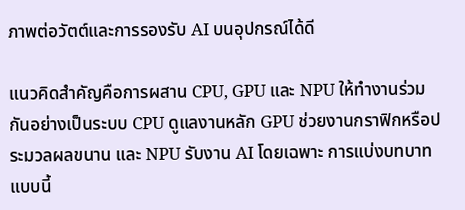ภาพต่อวัตต์และการรองรับ AI บนอุปกรณ์ได้ดี

แนวคิดสำคัญคือการผสาน CPU, GPU และ NPU ให้ทำงานร่วมกันอย่างเป็นระบบ CPU ดูแลงานหลัก GPU ช่วยงานกราฟิกหรือประมวลผลขนาน และ NPU รับงาน AI โดยเฉพาะ การแบ่งบทบาทแบบนี้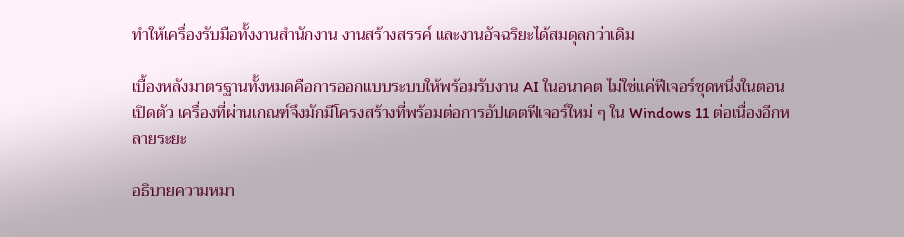ทำให้เครื่องรับมือทั้งงานสำนักงาน งานสร้างสรรค์ และงานอัจฉริยะได้สมดุลกว่าเดิม

เบื้องหลังมาตรฐานทั้งหมดคือการออกแบบระบบให้พร้อมรับงาน AI ในอนาคต ไม่ใช่แค่ฟีเจอร์ชุดหนึ่งในตอนเปิดตัว เครื่องที่ผ่านเกณฑ์จึงมักมีโครงสร้างที่พร้อมต่อการอัปเดตฟีเจอร์ใหม่ ๆ ใน Windows 11 ต่อเนื่องอีกหลายระยะ

อธิบายความหมา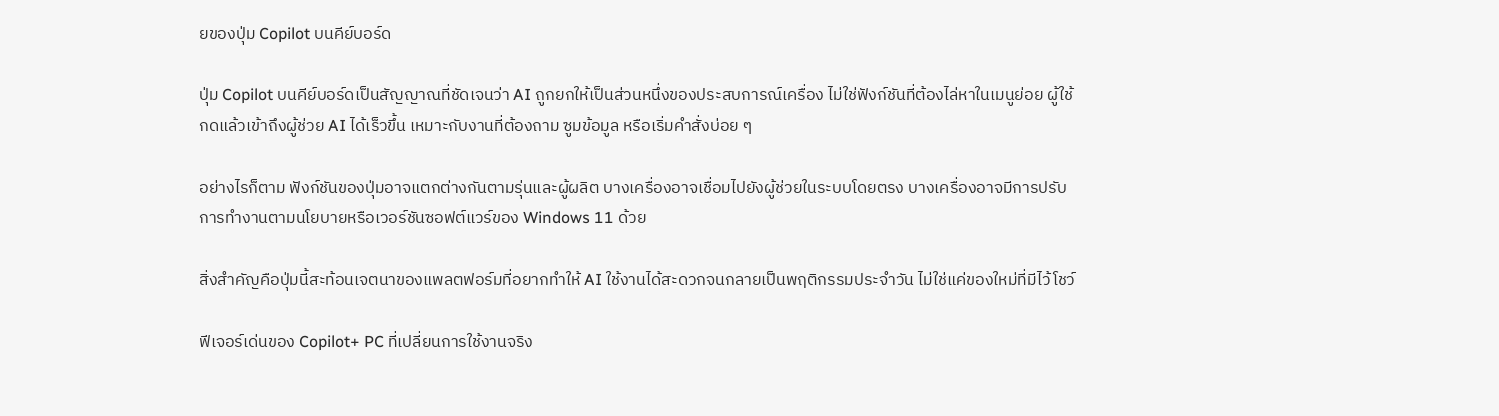ยของปุ่ม Copilot บนคีย์บอร์ด

ปุ่ม Copilot บนคีย์บอร์ดเป็นสัญญาณที่ชัดเจนว่า AI ถูกยกให้เป็นส่วนหนึ่งของประสบการณ์เครื่อง ไม่ใช่ฟังก์ชันที่ต้องไล่หาในเมนูย่อย ผู้ใช้กดแล้วเข้าถึงผู้ช่วย AI ได้เร็วขึ้น เหมาะกับงานที่ต้องถาม ซูมข้อมูล หรือเริ่มคำสั่งบ่อย ๆ

อย่างไรก็ตาม ฟังก์ชันของปุ่มอาจแตกต่างกันตามรุ่นและผู้ผลิต บางเครื่องอาจเชื่อมไปยังผู้ช่วยในระบบโดยตรง บางเครื่องอาจมีการปรับการทำงานตามนโยบายหรือเวอร์ชันซอฟต์แวร์ของ Windows 11 ด้วย

สิ่งสำคัญคือปุ่มนี้สะท้อนเจตนาของแพลตฟอร์มที่อยากทำให้ AI ใช้งานได้สะดวกจนกลายเป็นพฤติกรรมประจำวัน ไม่ใช่แค่ของใหม่ที่มีไว้โชว์

ฟีเจอร์เด่นของ Copilot+ PC ที่เปลี่ยนการใช้งานจริง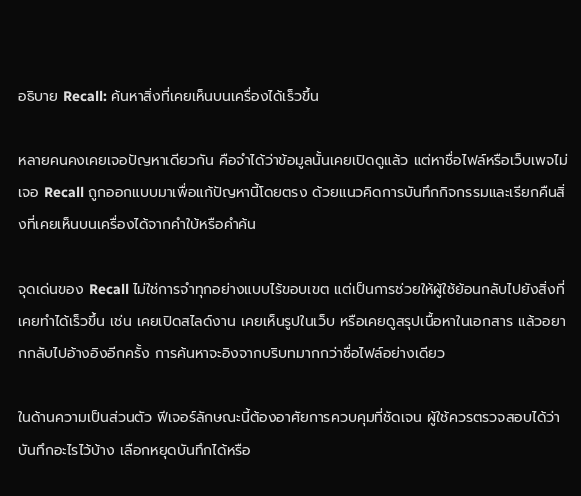อธิบาย Recall: ค้นหาสิ่งที่เคยเห็นบนเครื่องได้เร็วขึ้น

หลายคนคงเคยเจอปัญหาเดียวกัน คือจำได้ว่าข้อมูลนั้นเคยเปิดดูแล้ว แต่หาชื่อไฟล์หรือเว็บเพจไม่เจอ Recall ถูกออกแบบมาเพื่อแก้ปัญหานี้โดยตรง ด้วยแนวคิดการบันทึกกิจกรรมและเรียกคืนสิ่งที่เคยเห็นบนเครื่องได้จากคำใบ้หรือคำค้น

จุดเด่นของ Recall ไม่ใช่การจำทุกอย่างแบบไร้ขอบเขต แต่เป็นการช่วยให้ผู้ใช้ย้อนกลับไปยังสิ่งที่เคยทำได้เร็วขึ้น เช่น เคยเปิดสไลด์งาน เคยเห็นรูปในเว็บ หรือเคยดูสรุปเนื้อหาในเอกสาร แล้วอยากกลับไปอ้างอิงอีกครั้ง การค้นหาจะอิงจากบริบทมากกว่าชื่อไฟล์อย่างเดียว

ในด้านความเป็นส่วนตัว ฟีเจอร์ลักษณะนี้ต้องอาศัยการควบคุมที่ชัดเจน ผู้ใช้ควรตรวจสอบได้ว่าบันทึกอะไรไว้บ้าง เลือกหยุดบันทึกได้หรือ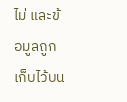ไม่ และข้อมูลถูกเก็บไว้บน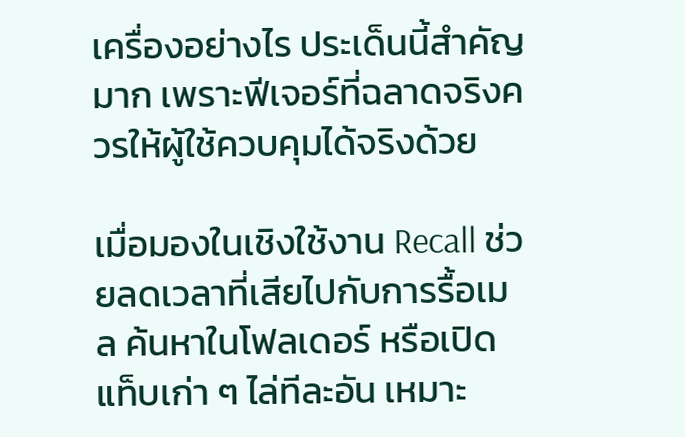เครื่องอย่างไร ประเด็นนี้สำคัญมาก เพราะฟีเจอร์ที่ฉลาดจริงควรให้ผู้ใช้ควบคุมได้จริงด้วย

เมื่อมองในเชิงใช้งาน Recall ช่วยลดเวลาที่เสียไปกับการรื้อเมล ค้นหาในโฟลเดอร์ หรือเปิดแท็บเก่า ๆ ไล่ทีละอัน เหมาะ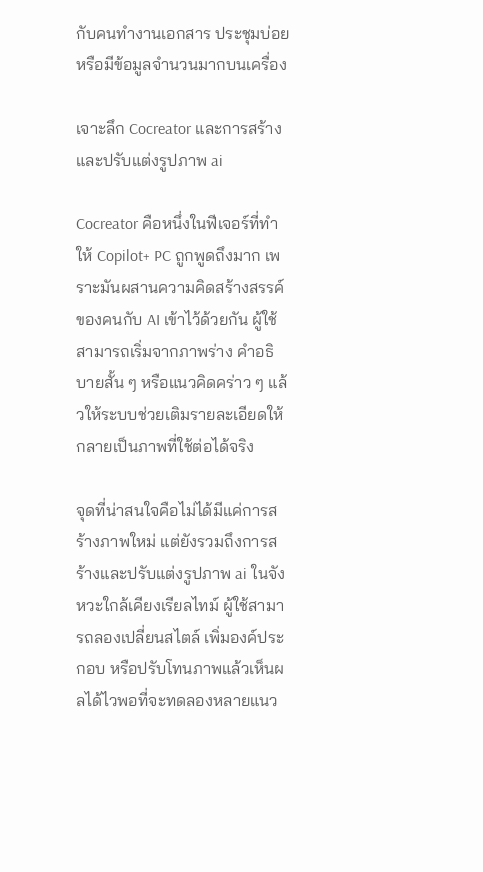กับคนทำงานเอกสาร ประชุมบ่อย หรือมีข้อมูลจำนวนมากบนเครื่อง

เจาะลึก Cocreator และการสร้างและปรับแต่งรูปภาพ ai

Cocreator คือหนึ่งในฟีเจอร์ที่ทำให้ Copilot+ PC ถูกพูดถึงมาก เพราะมันผสานความคิดสร้างสรรค์ของคนกับ AI เข้าไว้ด้วยกัน ผู้ใช้สามารถเริ่มจากภาพร่าง คำอธิบายสั้น ๆ หรือแนวคิดคร่าว ๆ แล้วให้ระบบช่วยเติมรายละเอียดให้กลายเป็นภาพที่ใช้ต่อได้จริง

จุดที่น่าสนใจคือไม่ได้มีแค่การสร้างภาพใหม่ แต่ยังรวมถึงการสร้างและปรับแต่งรูปภาพ ai ในจังหวะใกล้เคียงเรียลไทม์ ผู้ใช้สามารถลองเปลี่ยนสไตล์ เพิ่มองค์ประกอบ หรือปรับโทนภาพแล้วเห็นผลได้ไวพอที่จะทดลองหลายแนว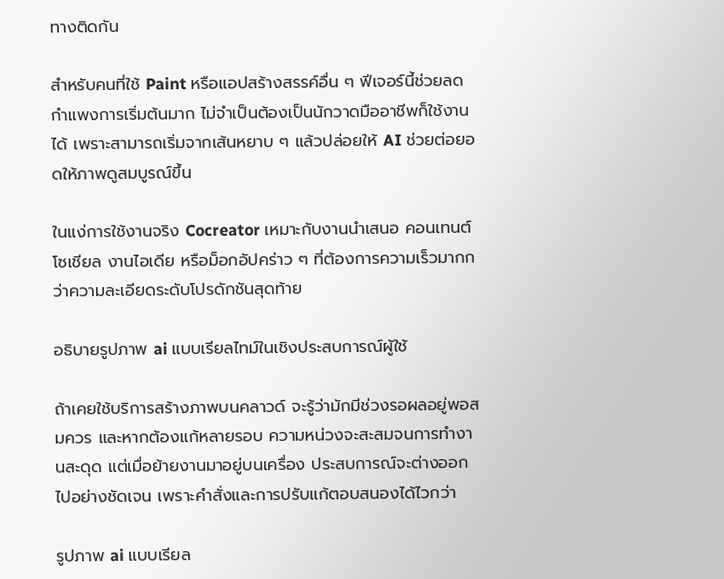ทางติดกัน

สำหรับคนที่ใช้ Paint หรือแอปสร้างสรรค์อื่น ๆ ฟีเจอร์นี้ช่วยลดกำแพงการเริ่มต้นมาก ไม่จำเป็นต้องเป็นนักวาดมืออาชีพก็ใช้งานได้ เพราะสามารถเริ่มจากเส้นหยาบ ๆ แล้วปล่อยให้ AI ช่วยต่อยอดให้ภาพดูสมบูรณ์ขึ้น

ในแง่การใช้งานจริง Cocreator เหมาะกับงานนำเสนอ คอนเทนต์โซเชียล งานไอเดีย หรือม็อกอัปคร่าว ๆ ที่ต้องการความเร็วมากกว่าความละเอียดระดับโปรดักชันสุดท้าย

อธิบายรูปภาพ ai แบบเรียลไทม์ในเชิงประสบการณ์ผู้ใช้

ถ้าเคยใช้บริการสร้างภาพบนคลาวด์ จะรู้ว่ามักมีช่วงรอผลอยู่พอสมควร และหากต้องแก้หลายรอบ ความหน่วงจะสะสมจนการทำงานสะดุด แต่เมื่อย้ายงานมาอยู่บนเครื่อง ประสบการณ์จะต่างออกไปอย่างชัดเจน เพราะคำสั่งและการปรับแก้ตอบสนองได้ไวกว่า

รูปภาพ ai แบบเรียล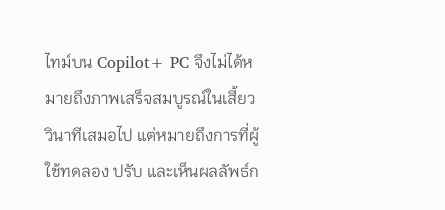ไทม์บน Copilot+ PC จึงไม่ได้หมายถึงภาพเสร็จสมบูรณ์ในเสี้ยววินาทีเสมอไป แต่หมายถึงการที่ผู้ใช้ทดลอง ปรับ และเห็นผลลัพธ์ก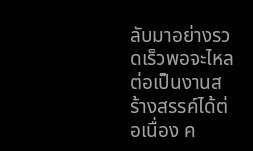ลับมาอย่างรวดเร็วพอจะไหลต่อเป็นงานสร้างสรรค์ได้ต่อเนื่อง ค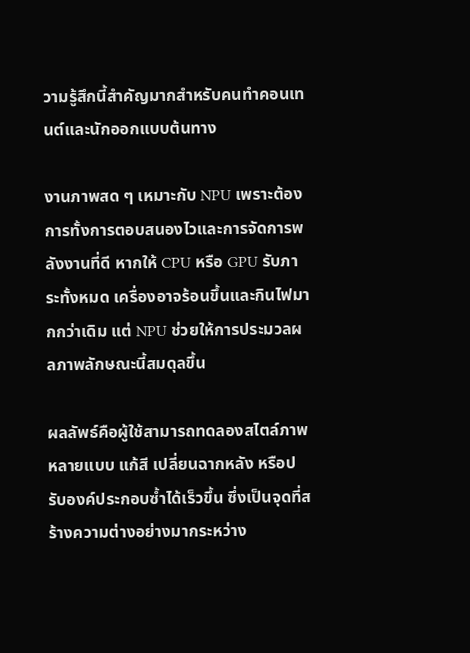วามรู้สึกนี้สำคัญมากสำหรับคนทำคอนเทนต์และนักออกแบบต้นทาง

งานภาพสด ๆ เหมาะกับ NPU เพราะต้องการทั้งการตอบสนองไวและการจัดการพลังงานที่ดี หากให้ CPU หรือ GPU รับภาระทั้งหมด เครื่องอาจร้อนขึ้นและกินไฟมากกว่าเดิม แต่ NPU ช่วยให้การประมวลผลภาพลักษณะนี้สมดุลขึ้น

ผลลัพธ์คือผู้ใช้สามารถทดลองสไตล์ภาพหลายแบบ แก้สี เปลี่ยนฉากหลัง หรือปรับองค์ประกอบซ้ำได้เร็วขึ้น ซึ่งเป็นจุดที่สร้างความต่างอย่างมากระหว่าง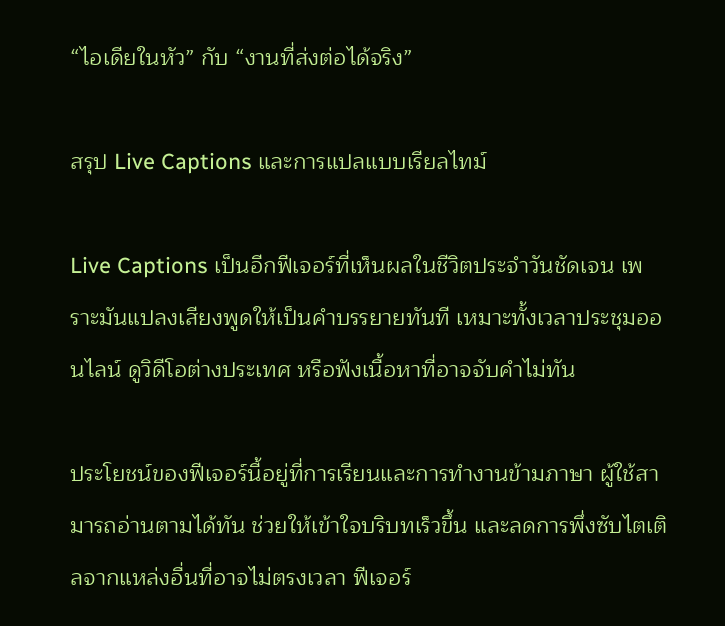“ไอเดียในหัว” กับ “งานที่ส่งต่อได้จริง”

สรุป Live Captions และการแปลแบบเรียลไทม์

Live Captions เป็นอีกฟีเจอร์ที่เห็นผลในชีวิตประจำวันชัดเจน เพราะมันแปลงเสียงพูดให้เป็นคำบรรยายทันที เหมาะทั้งเวลาประชุมออนไลน์ ดูวิดีโอต่างประเทศ หรือฟังเนื้อหาที่อาจจับคำไม่ทัน

ประโยชน์ของฟีเจอร์นี้อยู่ที่การเรียนและการทำงานข้ามภาษา ผู้ใช้สามารถอ่านตามได้ทัน ช่วยให้เข้าใจบริบทเร็วขึ้น และลดการพึ่งซับไตเติลจากแหล่งอื่นที่อาจไม่ตรงเวลา ฟีเจอร์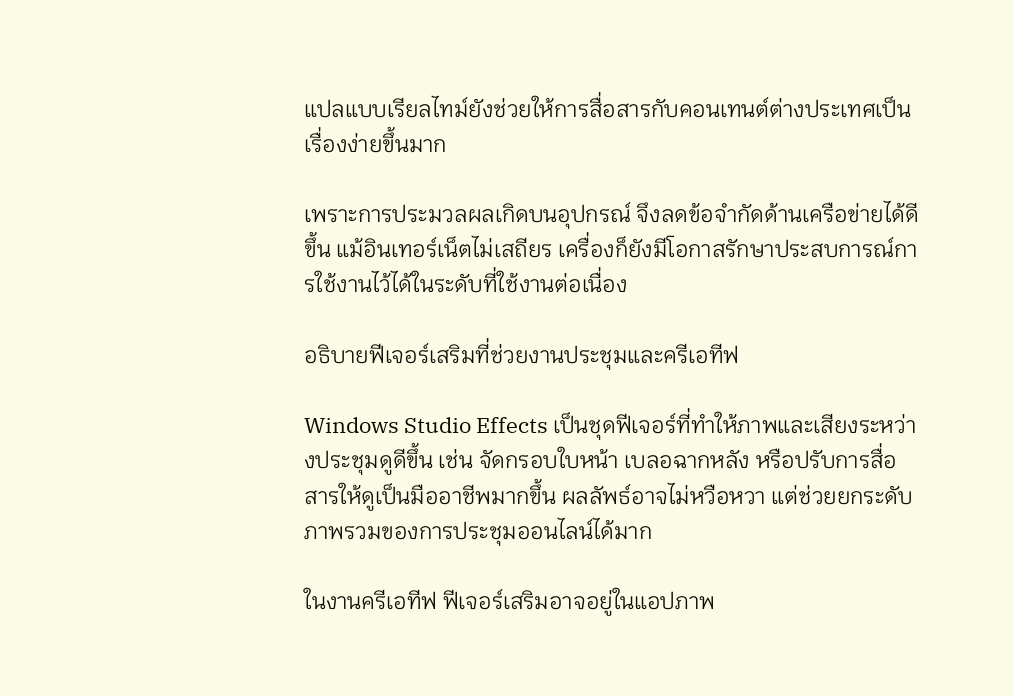แปลแบบเรียลไทม์ยังช่วยให้การสื่อสารกับคอนเทนต์ต่างประเทศเป็นเรื่องง่ายขึ้นมาก

เพราะการประมวลผลเกิดบนอุปกรณ์ จึงลดข้อจำกัดด้านเครือข่ายได้ดีขึ้น แม้อินเทอร์เน็ตไม่เสถียร เครื่องก็ยังมีโอกาสรักษาประสบการณ์การใช้งานไว้ได้ในระดับที่ใช้งานต่อเนื่อง

อธิบายฟีเจอร์เสริมที่ช่วยงานประชุมและครีเอทีฟ

Windows Studio Effects เป็นชุดฟีเจอร์ที่ทำให้ภาพและเสียงระหว่างประชุมดูดีขึ้น เช่น จัดกรอบใบหน้า เบลอฉากหลัง หรือปรับการสื่อสารให้ดูเป็นมืออาชีพมากขึ้น ผลลัพธ์อาจไม่หวือหวา แต่ช่วยยกระดับภาพรวมของการประชุมออนไลน์ได้มาก

ในงานครีเอทีฟ ฟีเจอร์เสริมอาจอยู่ในแอปภาพ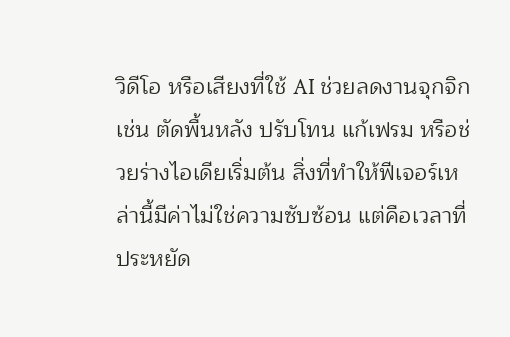วิดีโอ หรือเสียงที่ใช้ AI ช่วยลดงานจุกจิก เช่น ตัดพื้นหลัง ปรับโทน แก้เฟรม หรือช่วยร่างไอเดียเริ่มต้น สิ่งที่ทำให้ฟีเจอร์เหล่านี้มีค่าไม่ใช่ความซับซ้อน แต่คือเวลาที่ประหยัด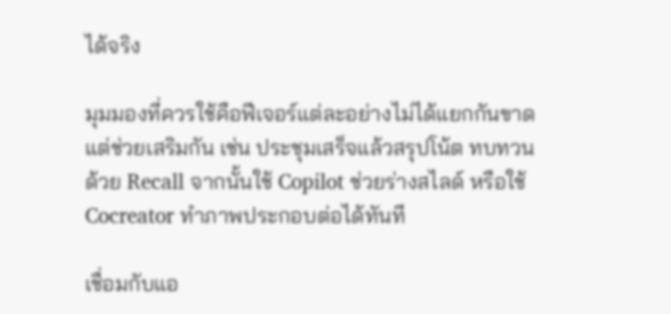ได้จริง

มุมมองที่ควรใช้คือฟีเจอร์แต่ละอย่างไม่ได้แยกกันขาด แต่ช่วยเสริมกัน เช่น ประชุมเสร็จแล้วสรุปโน้ต ทบทวนด้วย Recall จากนั้นใช้ Copilot ช่วยร่างสไลด์ หรือใช้ Cocreator ทำภาพประกอบต่อได้ทันที

เชื่อมกับแอ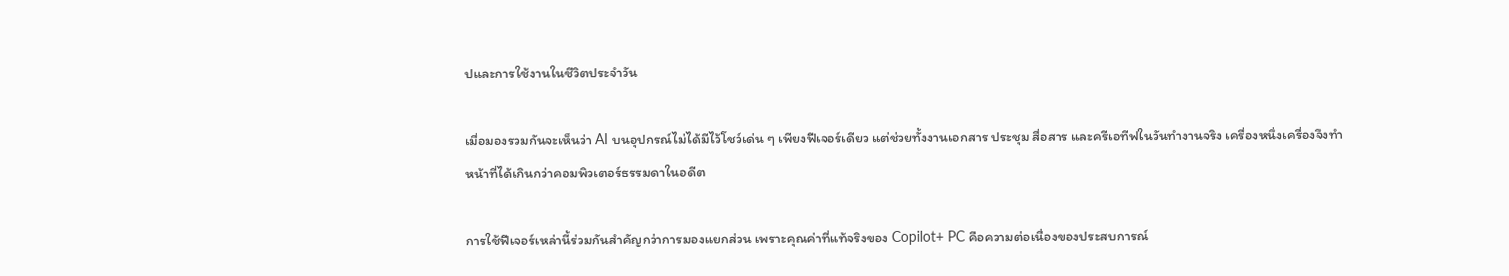ปและการใช้งานในชีวิตประจำวัน

เมื่อมองรวมกันจะเห็นว่า AI บนอุปกรณ์ไม่ได้มีไว้โชว์เด่น ๆ เพียงฟีเจอร์เดียว แต่ช่วยทั้งงานเอกสาร ประชุม สื่อสาร และครีเอทีฟในวันทำงานจริง เครื่องหนึ่งเครื่องจึงทำหน้าที่ได้เกินกว่าคอมพิวเตอร์ธรรมดาในอดีต

การใช้ฟีเจอร์เหล่านี้ร่วมกันสำคัญกว่าการมองแยกส่วน เพราะคุณค่าที่แท้จริงของ Copilot+ PC คือความต่อเนื่องของประสบการณ์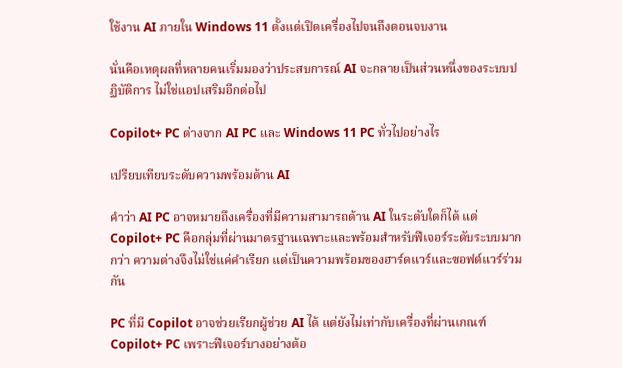ใช้งาน AI ภายใน Windows 11 ตั้งแต่เปิดเครื่องไปจนถึงตอนจบงาน

นั่นคือเหตุผลที่หลายคนเริ่มมองว่าประสบการณ์ AI จะกลายเป็นส่วนหนึ่งของระบบปฏิบัติการ ไม่ใช่แอปเสริมอีกต่อไป

Copilot+ PC ต่างจาก AI PC และ Windows 11 PC ทั่วไปอย่างไร

เปรียบเทียบระดับความพร้อมด้าน AI

คำว่า AI PC อาจหมายถึงเครื่องที่มีความสามารถด้าน AI ในระดับใดก็ได้ แต่ Copilot+ PC คือกลุ่มที่ผ่านมาตรฐานเฉพาะและพร้อมสำหรับฟีเจอร์ระดับระบบมากกว่า ความต่างจึงไม่ใช่แค่คำเรียก แต่เป็นความพร้อมของฮาร์ดแวร์และซอฟต์แวร์ร่วมกัน

PC ที่มี Copilot อาจช่วยเรียกผู้ช่วย AI ได้ แต่ยังไม่เท่ากับเครื่องที่ผ่านเกณฑ์ Copilot+ PC เพราะฟีเจอร์บางอย่างต้อ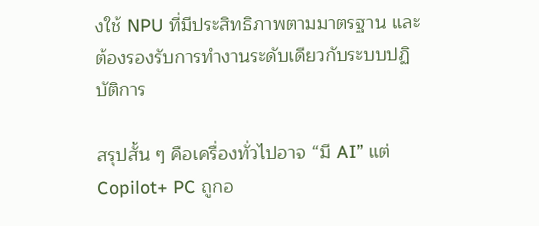งใช้ NPU ที่มีประสิทธิภาพตามมาตรฐาน และต้องรองรับการทำงานระดับเดียวกับระบบปฏิบัติการ

สรุปสั้น ๆ คือเครื่องทั่วไปอาจ “มี AI” แต่ Copilot+ PC ถูกอ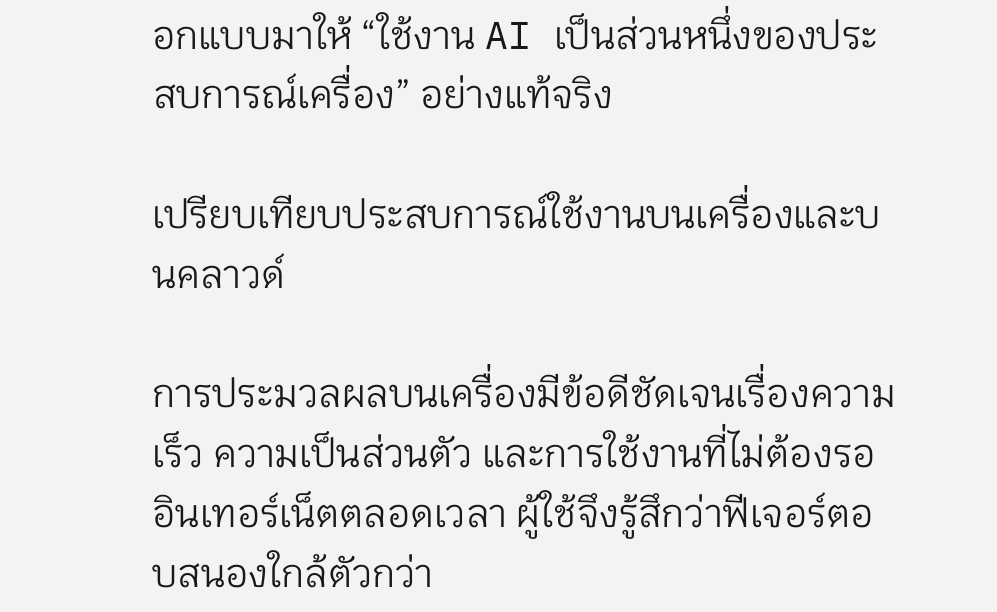อกแบบมาให้ “ใช้งาน AI เป็นส่วนหนึ่งของประสบการณ์เครื่อง” อย่างแท้จริง

เปรียบเทียบประสบการณ์ใช้งานบนเครื่องและบนคลาวด์

การประมวลผลบนเครื่องมีข้อดีชัดเจนเรื่องความเร็ว ความเป็นส่วนตัว และการใช้งานที่ไม่ต้องรออินเทอร์เน็ตตลอดเวลา ผู้ใช้จึงรู้สึกว่าฟีเจอร์ตอบสนองใกล้ตัวกว่า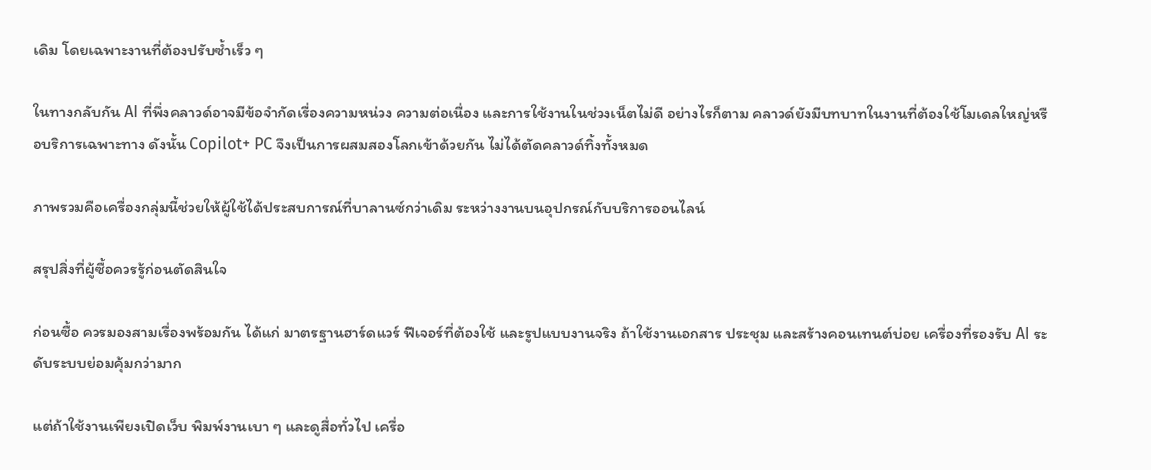เดิม โดยเฉพาะงานที่ต้องปรับซ้ำเร็ว ๆ

ในทางกลับกัน AI ที่พึ่งคลาวด์อาจมีข้อจำกัดเรื่องความหน่วง ความต่อเนื่อง และการใช้งานในช่วงเน็ตไม่ดี อย่างไรก็ตาม คลาวด์ยังมีบทบาทในงานที่ต้องใช้โมเดลใหญ่หรือบริการเฉพาะทาง ดังนั้น Copilot+ PC จึงเป็นการผสมสองโลกเข้าด้วยกัน ไม่ได้ตัดคลาวด์ทิ้งทั้งหมด

ภาพรวมคือเครื่องกลุ่มนี้ช่วยให้ผู้ใช้ได้ประสบการณ์ที่บาลานซ์กว่าเดิม ระหว่างงานบนอุปกรณ์กับบริการออนไลน์

สรุปสิ่งที่ผู้ซื้อควรรู้ก่อนตัดสินใจ

ก่อนซื้อ ควรมองสามเรื่องพร้อมกัน ได้แก่ มาตรฐานฮาร์ดแวร์ ฟีเจอร์ที่ต้องใช้ และรูปแบบงานจริง ถ้าใช้งานเอกสาร ประชุม และสร้างคอนเทนต์บ่อย เครื่องที่รองรับ AI ระดับระบบย่อมคุ้มกว่ามาก

แต่ถ้าใช้งานเพียงเปิดเว็บ พิมพ์งานเบา ๆ และดูสื่อทั่วไป เครื่อ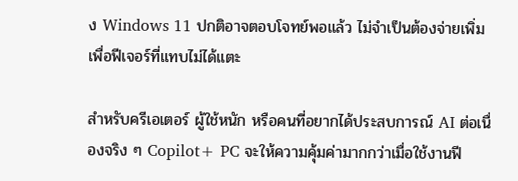ง Windows 11 ปกติอาจตอบโจทย์พอแล้ว ไม่จำเป็นต้องจ่ายเพิ่มเพื่อฟีเจอร์ที่แทบไม่ได้แตะ

สำหรับครีเอเตอร์ ผู้ใช้หนัก หรือคนที่อยากได้ประสบการณ์ AI ต่อเนื่องจริง ๆ Copilot+ PC จะให้ความคุ้มค่ามากกว่าเมื่อใช้งานฟี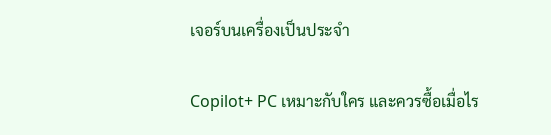เจอร์บนเครื่องเป็นประจำ

Copilot+ PC เหมาะกับใคร และควรซื้อเมื่อไร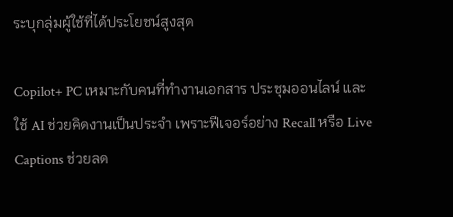ระบุกลุ่มผู้ใช้ที่ได้ประโยชน์สูงสุด

Copilot+ PC เหมาะกับคนที่ทำงานเอกสาร ประชุมออนไลน์ และใช้ AI ช่วยคิดงานเป็นประจำ เพราะฟีเจอร์อย่าง Recall หรือ Live Captions ช่วยลด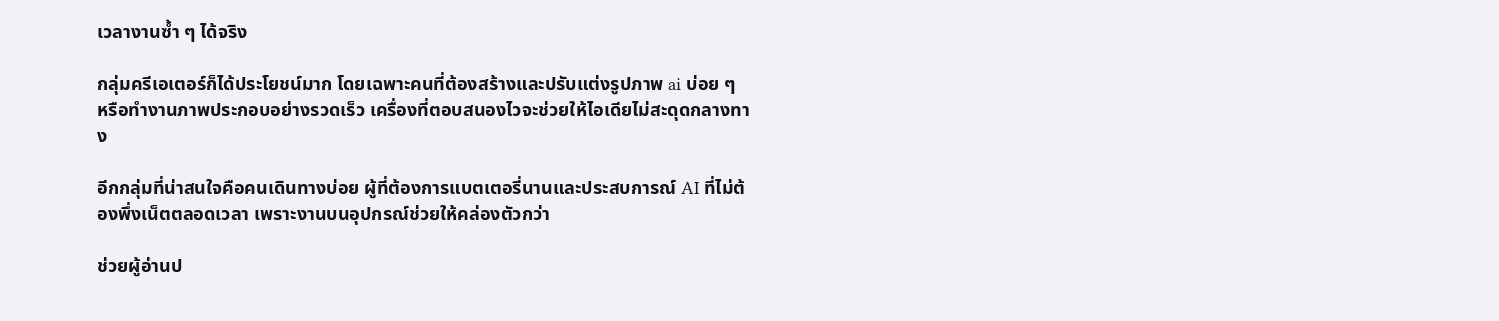เวลางานซ้ำ ๆ ได้จริง

กลุ่มครีเอเตอร์ก็ได้ประโยชน์มาก โดยเฉพาะคนที่ต้องสร้างและปรับแต่งรูปภาพ ai บ่อย ๆ หรือทำงานภาพประกอบอย่างรวดเร็ว เครื่องที่ตอบสนองไวจะช่วยให้ไอเดียไม่สะดุดกลางทาง

อีกกลุ่มที่น่าสนใจคือคนเดินทางบ่อย ผู้ที่ต้องการแบตเตอรี่นานและประสบการณ์ AI ที่ไม่ต้องพึ่งเน็ตตลอดเวลา เพราะงานบนอุปกรณ์ช่วยให้คล่องตัวกว่า

ช่วยผู้อ่านป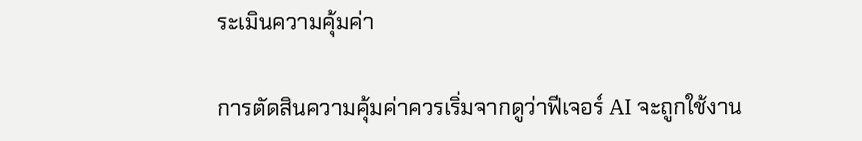ระเมินความคุ้มค่า

การตัดสินความคุ้มค่าควรเริ่มจากดูว่าฟีเจอร์ AI จะถูกใช้งาน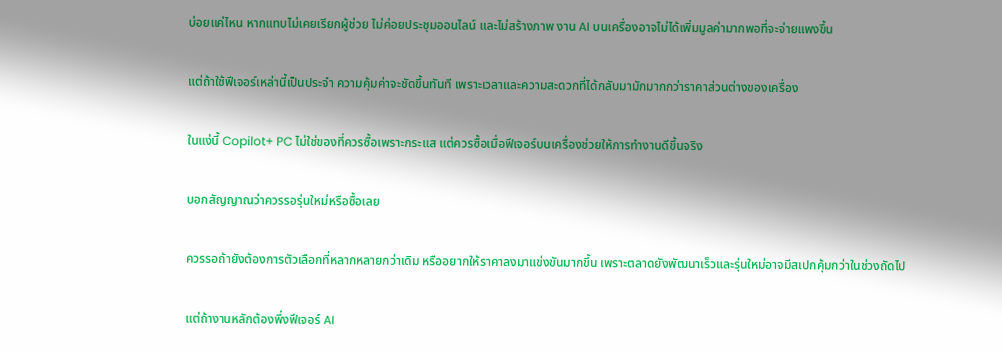บ่อยแค่ไหน หากแทบไม่เคยเรียกผู้ช่วย ไม่ค่อยประชุมออนไลน์ และไม่สร้างภาพ งาน AI บนเครื่องอาจไม่ได้เพิ่มมูลค่ามากพอที่จะจ่ายแพงขึ้น

แต่ถ้าใช้ฟีเจอร์เหล่านี้เป็นประจำ ความคุ้มค่าจะชัดขึ้นทันที เพราะเวลาและความสะดวกที่ได้กลับมามักมากกว่าราคาส่วนต่างของเครื่อง

ในแง่นี้ Copilot+ PC ไม่ใช่ของที่ควรซื้อเพราะกระแส แต่ควรซื้อเมื่อฟีเจอร์บนเครื่องช่วยให้การทำงานดีขึ้นจริง

บอกสัญญาณว่าควรรอรุ่นใหม่หรือซื้อเลย

ควรรอถ้ายังต้องการตัวเลือกที่หลากหลายกว่าเดิม หรืออยากให้ราคาลงมาแข่งขันมากขึ้น เพราะตลาดยังพัฒนาเร็วและรุ่นใหม่อาจมีสเปกคุ้มกว่าในช่วงถัดไป

แต่ถ้างานหลักต้องพึ่งฟีเจอร์ AI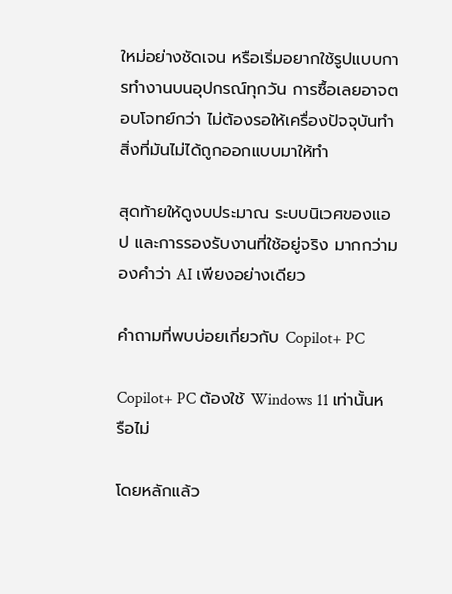ใหม่อย่างชัดเจน หรือเริ่มอยากใช้รูปแบบการทำงานบนอุปกรณ์ทุกวัน การซื้อเลยอาจตอบโจทย์กว่า ไม่ต้องรอให้เครื่องปัจจุบันทำสิ่งที่มันไม่ได้ถูกออกแบบมาให้ทำ

สุดท้ายให้ดูงบประมาณ ระบบนิเวศของแอป และการรองรับงานที่ใช้อยู่จริง มากกว่ามองคำว่า AI เพียงอย่างเดียว

คำถามที่พบบ่อยเกี่ยวกับ Copilot+ PC

Copilot+ PC ต้องใช้ Windows 11 เท่านั้นหรือไม่

โดยหลักแล้ว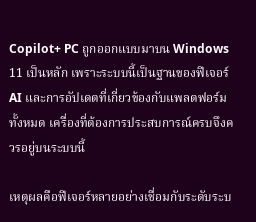Copilot+ PC ถูกออกแบบมาบน Windows 11 เป็นหลัก เพราะระบบนี้เป็นฐานของฟีเจอร์ AI และการอัปเดตที่เกี่ยวข้องกับแพลตฟอร์มทั้งหมด เครื่องที่ต้องการประสบการณ์ครบจึงควรอยู่บนระบบนี้

เหตุผลคือฟีเจอร์หลายอย่างเชื่อมกับระดับระบ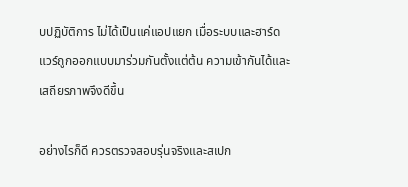บปฏิบัติการ ไม่ได้เป็นแค่แอปแยก เมื่อระบบและฮาร์ดแวร์ถูกออกแบบมาร่วมกันตั้งแต่ต้น ความเข้ากันได้และเสถียรภาพจึงดีขึ้น

อย่างไรก็ดี ควรตรวจสอบรุ่นจริงและสเปก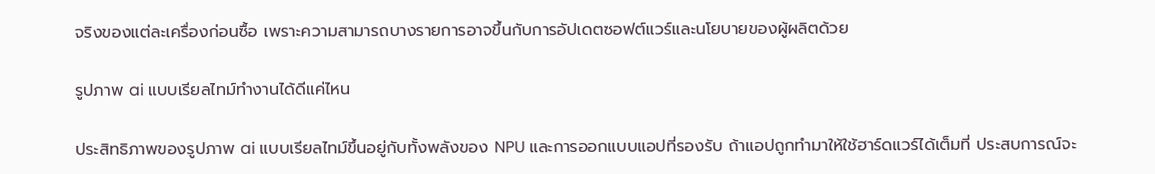จริงของแต่ละเครื่องก่อนซื้อ เพราะความสามารถบางรายการอาจขึ้นกับการอัปเดตซอฟต์แวร์และนโยบายของผู้ผลิตด้วย

รูปภาพ ai แบบเรียลไทม์ทำงานได้ดีแค่ไหน

ประสิทธิภาพของรูปภาพ ai แบบเรียลไทม์ขึ้นอยู่กับทั้งพลังของ NPU และการออกแบบแอปที่รองรับ ถ้าแอปถูกทำมาให้ใช้ฮาร์ดแวร์ได้เต็มที่ ประสบการณ์จะ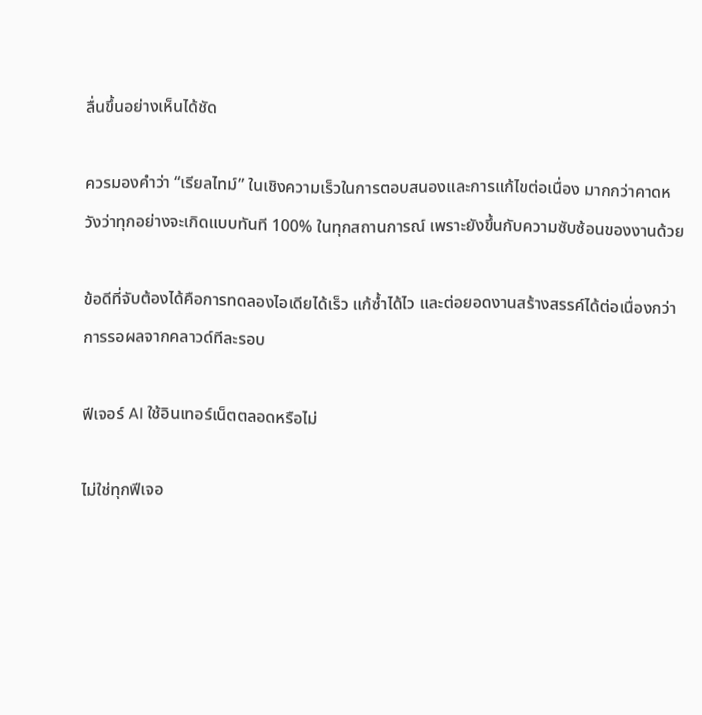ลื่นขึ้นอย่างเห็นได้ชัด

ควรมองคำว่า “เรียลไทม์” ในเชิงความเร็วในการตอบสนองและการแก้ไขต่อเนื่อง มากกว่าคาดหวังว่าทุกอย่างจะเกิดแบบทันที 100% ในทุกสถานการณ์ เพราะยังขึ้นกับความซับซ้อนของงานด้วย

ข้อดีที่จับต้องได้คือการทดลองไอเดียได้เร็ว แก้ซ้ำได้ไว และต่อยอดงานสร้างสรรค์ได้ต่อเนื่องกว่าการรอผลจากคลาวด์ทีละรอบ

ฟีเจอร์ AI ใช้อินเทอร์เน็ตตลอดหรือไม่

ไม่ใช่ทุกฟีเจอ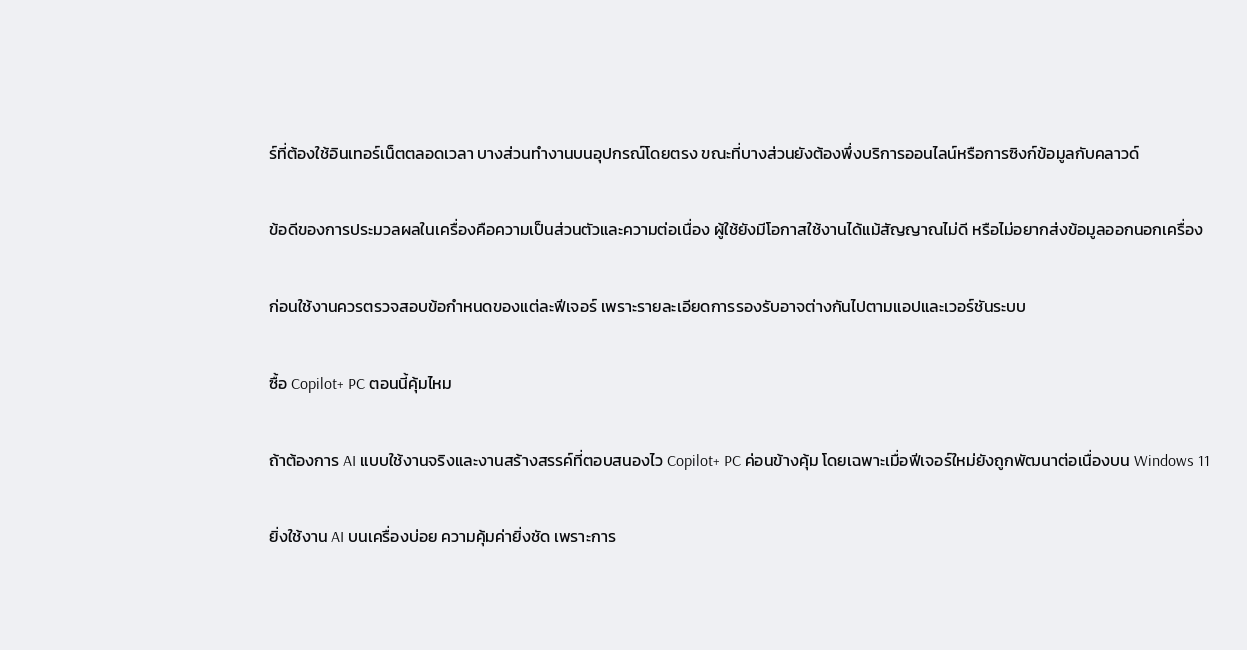ร์ที่ต้องใช้อินเทอร์เน็ตตลอดเวลา บางส่วนทำงานบนอุปกรณ์โดยตรง ขณะที่บางส่วนยังต้องพึ่งบริการออนไลน์หรือการซิงก์ข้อมูลกับคลาวด์

ข้อดีของการประมวลผลในเครื่องคือความเป็นส่วนตัวและความต่อเนื่อง ผู้ใช้ยังมีโอกาสใช้งานได้แม้สัญญาณไม่ดี หรือไม่อยากส่งข้อมูลออกนอกเครื่อง

ก่อนใช้งานควรตรวจสอบข้อกำหนดของแต่ละฟีเจอร์ เพราะรายละเอียดการรองรับอาจต่างกันไปตามแอปและเวอร์ชันระบบ

ซื้อ Copilot+ PC ตอนนี้คุ้มไหม

ถ้าต้องการ AI แบบใช้งานจริงและงานสร้างสรรค์ที่ตอบสนองไว Copilot+ PC ค่อนข้างคุ้ม โดยเฉพาะเมื่อฟีเจอร์ใหม่ยังถูกพัฒนาต่อเนื่องบน Windows 11

ยิ่งใช้งาน AI บนเครื่องบ่อย ความคุ้มค่ายิ่งชัด เพราะการ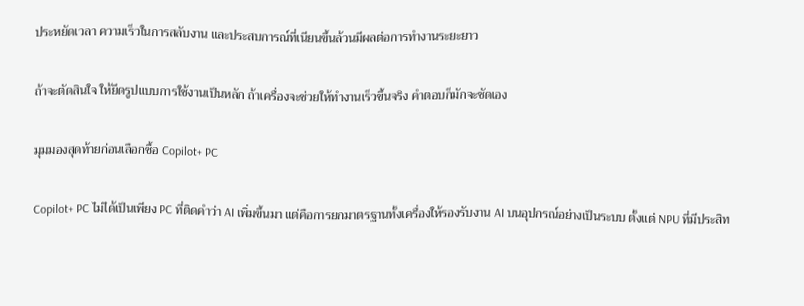ประหยัดเวลา ความเร็วในการสลับงาน และประสบการณ์ที่เนียนขึ้นล้วนมีผลต่อการทำงานระยะยาว

ถ้าจะตัดสินใจ ให้ยึดรูปแบบการใช้งานเป็นหลัก ถ้าเครื่องจะช่วยให้ทำงานเร็วขึ้นจริง คำตอบก็มักจะชัดเอง

มุมมองสุดท้ายก่อนเลือกซื้อ Copilot+ PC

Copilot+ PC ไม่ได้เป็นเพียง PC ที่ติดคำว่า AI เพิ่มขึ้นมา แต่คือการยกมาตรฐานทั้งเครื่องให้รองรับงาน AI บนอุปกรณ์อย่างเป็นระบบ ตั้งแต่ NPU ที่มีประสิท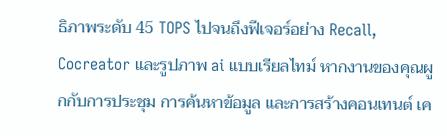ธิภาพระดับ 45 TOPS ไปจนถึงฟีเจอร์อย่าง Recall, Cocreator และรูปภาพ ai แบบเรียลไทม์ หากงานของคุณผูกกับการประชุม การค้นหาข้อมูล และการสร้างคอนเทนต์ เค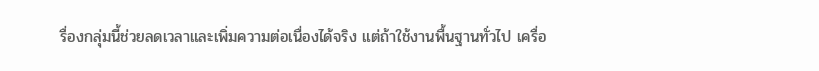รื่องกลุ่มนี้ช่วยลดเวลาและเพิ่มความต่อเนื่องได้จริง แต่ถ้าใช้งานพื้นฐานทั่วไป เครื่อ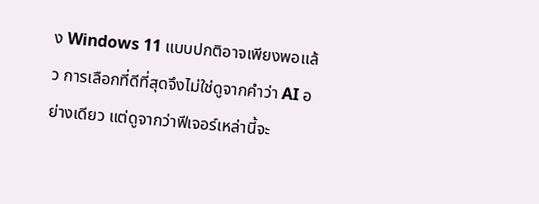ง Windows 11 แบบปกติอาจเพียงพอแล้ว การเลือกที่ดีที่สุดจึงไม่ใช่ดูจากคำว่า AI อย่างเดียว แต่ดูจากว่าฟีเจอร์เหล่านี้จะ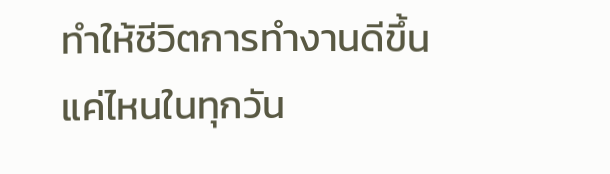ทำให้ชีวิตการทำงานดีขึ้นแค่ไหนในทุกวัน